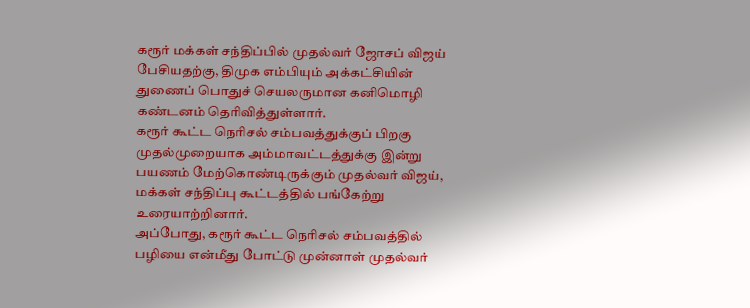கரூர் மக்கள் சந்திப்பில் முதல்வர் ஜோசப் விஜய் பேசியதற்கு, திமுக எம்பியும் அக்கட்சியின் துணைப் பொதுச் செயலருமான கனிமொழி கண்டனம் தெரிவித்துள்ளார்.
கரூர் கூட்ட நெரிசல் சம்பவத்துக்குப் பிறகு முதல்முறையாக அம்மாவட்டத்துக்கு இன்று பயணம் மேற்கொண்டிருக்கும் முதல்வர் விஜய், மக்கள் சந்திப்பு கூட்டத்தில் பங்கேற்று உரையாற்றினார்.
அப்போது, கரூர் கூட்ட நெரிசல் சம்பவத்தில் பழியை என்மீது போட்டு முன்னாள் முதல்வர்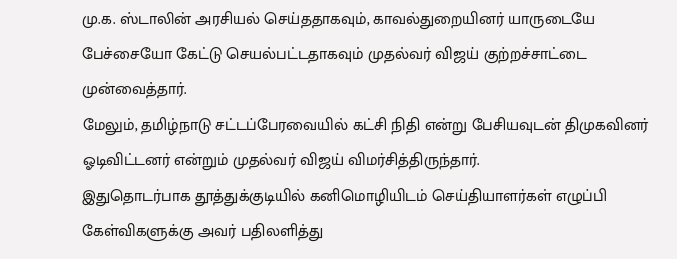மு.க. ஸ்டாலின் அரசியல் செய்ததாகவும், காவல்துறையினர் யாருடையே பேச்சையோ கேட்டு செயல்பட்டதாகவும் முதல்வர் விஜய் குற்றச்சாட்டை முன்வைத்தார்.
மேலும், தமிழ்நாடு சட்டப்பேரவையில் கட்சி நிதி என்று பேசியவுடன் திமுகவினர் ஓடிவிட்டனர் என்றும் முதல்வர் விஜய் விமர்சித்திருந்தார்.
இதுதொடர்பாக தூத்துக்குடியில் கனிமொழியிடம் செய்தியாளர்கள் எழுப்பி கேள்விகளுக்கு அவர் பதிலளித்து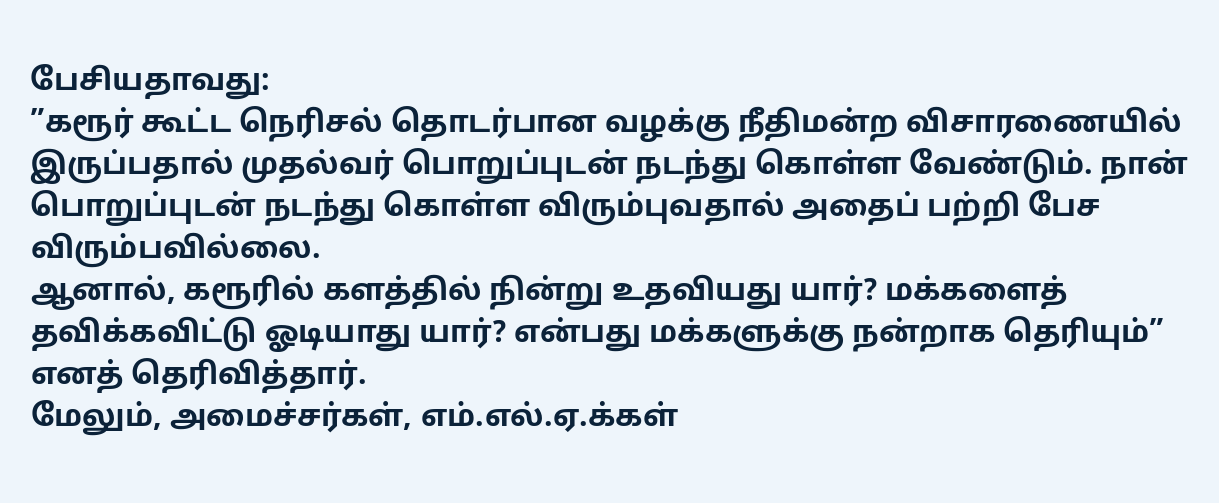பேசியதாவது:
”கரூர் கூட்ட நெரிசல் தொடர்பான வழக்கு நீதிமன்ற விசாரணையில் இருப்பதால் முதல்வர் பொறுப்புடன் நடந்து கொள்ள வேண்டும். நான் பொறுப்புடன் நடந்து கொள்ள விரும்புவதால் அதைப் பற்றி பேச விரும்பவில்லை.
ஆனால், கரூரில் களத்தில் நின்று உதவியது யார்? மக்களைத் தவிக்கவிட்டு ஓடியாது யார்? என்பது மக்களுக்கு நன்றாக தெரியும்” எனத் தெரிவித்தார்.
மேலும், அமைச்சர்கள், எம்.எல்.ஏ.க்கள்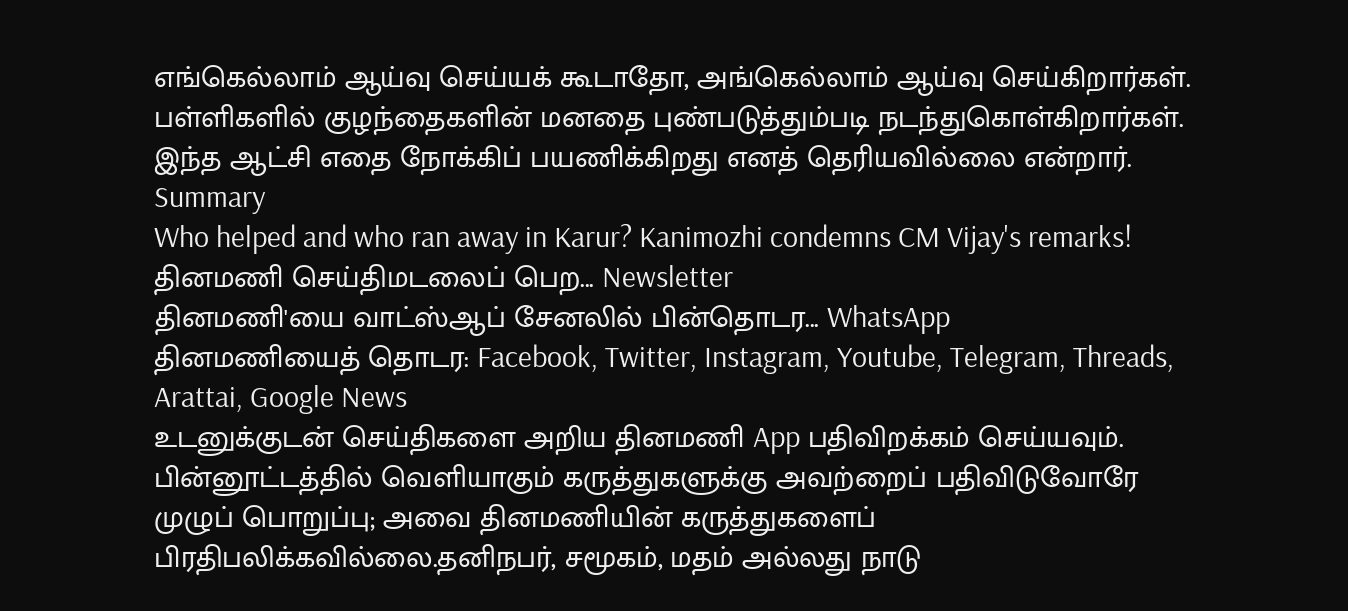எங்கெல்லாம் ஆய்வு செய்யக் கூடாதோ, அங்கெல்லாம் ஆய்வு செய்கிறார்கள். பள்ளிகளில் குழந்தைகளின் மனதை புண்படுத்தும்படி நடந்துகொள்கிறார்கள். இந்த ஆட்சி எதை நோக்கிப் பயணிக்கிறது எனத் தெரியவில்லை என்றார்.
Summary
Who helped and who ran away in Karur? Kanimozhi condemns CM Vijay's remarks!
தினமணி செய்திமடலைப் பெற... Newsletter
தினமணி'யை வாட்ஸ்ஆப் சேனலில் பின்தொடர... WhatsApp
தினமணியைத் தொடர: Facebook, Twitter, Instagram, Youtube, Telegram, Threads, Arattai, Google News
உடனுக்குடன் செய்திகளை அறிய தினமணி App பதிவிறக்கம் செய்யவும்.
பின்னூட்டத்தில் வெளியாகும் கருத்துகளுக்கு அவற்றைப் பதிவிடுவோரே முழுப் பொறுப்பு; அவை தினமணியின் கருத்துகளைப் பிரதிபலிக்கவில்லை.தனிநபர், சமூகம், மதம் அல்லது நாடு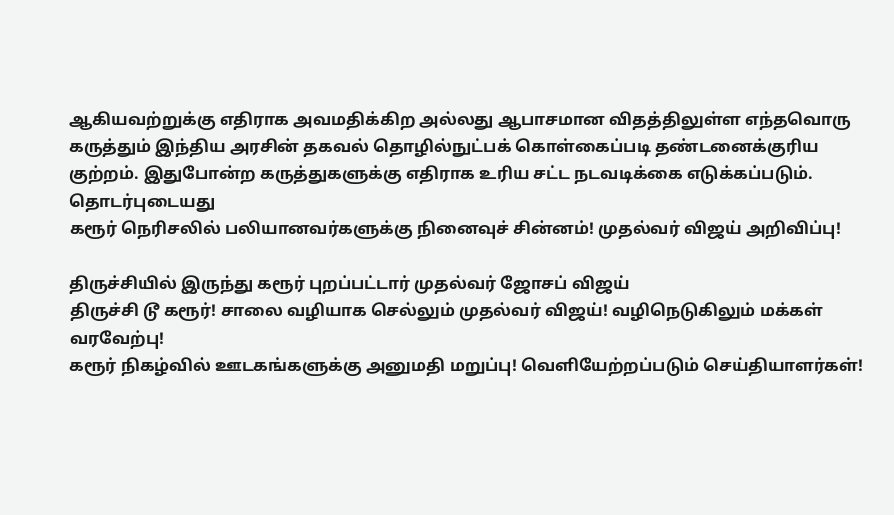ஆகியவற்றுக்கு எதிராக அவமதிக்கிற அல்லது ஆபாசமான விதத்திலுள்ள எந்தவொரு கருத்தும் இந்திய அரசின் தகவல் தொழில்நுட்பக் கொள்கைப்படி தண்டனைக்குரிய குற்றம். இதுபோன்ற கருத்துகளுக்கு எதிராக உரிய சட்ட நடவடிக்கை எடுக்கப்படும்.
தொடர்புடையது
கரூர் நெரிசலில் பலியானவர்களுக்கு நினைவுச் சின்னம்! முதல்வர் விஜய் அறிவிப்பு!

திருச்சியில் இருந்து கரூர் புறப்பட்டார் முதல்வர் ஜோசப் விஜய்
திருச்சி டூ கரூர்! சாலை வழியாக செல்லும் முதல்வர் விஜய்! வழிநெடுகிலும் மக்கள் வரவேற்பு!
கரூர் நிகழ்வில் ஊடகங்களுக்கு அனுமதி மறுப்பு! வெளியேற்றப்படும் செய்தியாளர்கள்!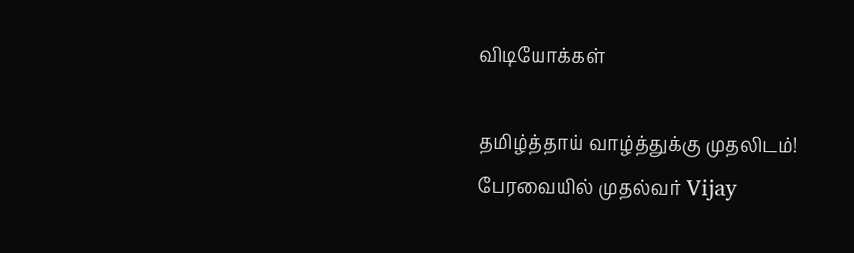விடியோக்கள்

தமிழ்த்தாய் வாழ்த்துக்கு முதலிடம்! பேரவையில் முதல்வர் Vijay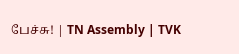பேச்சு! | TN Assembly | TVK